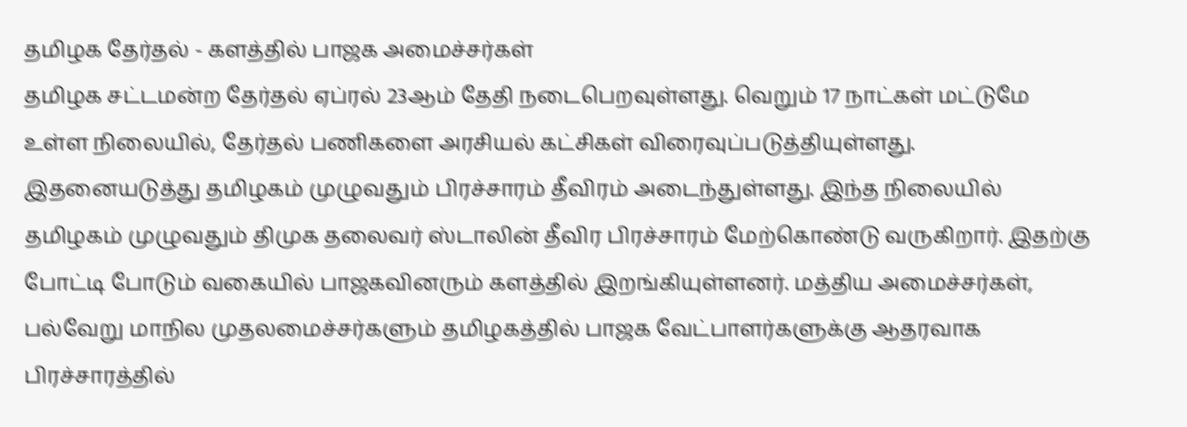தமிழக தேர்தல் - களத்தில் பாஜக அமைச்சர்கள்
தமிழக சட்டமன்ற தேர்தல் ஏப்ரல் 23ஆம் தேதி நடைபெறவுள்ளது. வெறும் 17 நாட்கள் மட்டுமே உள்ள நிலையில், தேர்தல் பணிகளை அரசியல் கட்சிகள் விரைவுப்படுத்தியுள்ளது.
இதனையடுத்து தமிழகம் முழுவதும் பிரச்சாரம் தீவிரம் அடைந்துள்ளது. இந்த நிலையில் தமிழகம் முழுவதும் திமுக தலைவர் ஸ்டாலின் தீவிர பிரச்சாரம் மேற்கொண்டு வருகிறார். இதற்கு போட்டி போடும் வகையில் பாஜகவினரும் களத்தில் இறங்கியுள்ளனர். மத்திய அமைச்சர்கள், பல்வேறு மாநில முதலமைச்சர்களும் தமிழகத்தில் பாஜக வேட்பாளர்களுக்கு ஆதரவாக பிரச்சாரத்தில்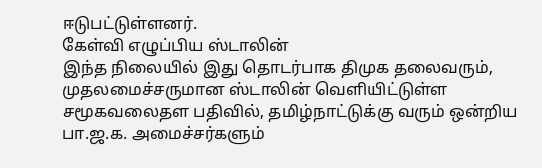ஈடுபட்டுள்ளனர்.
கேள்வி எழுப்பிய ஸ்டாலின்
இந்த நிலையில் இது தொடர்பாக திமுக தலைவரும், முதலமைச்சருமான ஸ்டாலின் வெளியிட்டுள்ள சமூகவலைதள பதிவில், தமிழ்நாட்டுக்கு வரும் ஒன்றிய பா.ஜ.க. அமைச்சர்களும்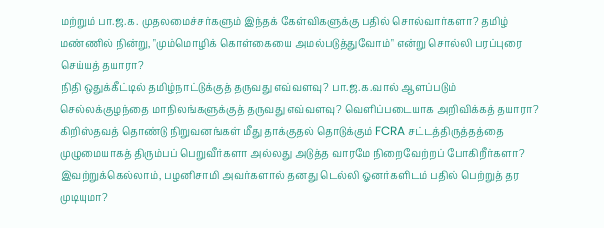மற்றும் பா.ஜ.க. முதலமைச்சர்களும் இந்தக் கேள்விகளுக்கு பதில் சொல்வார்களா? தமிழ் மண்ணில் நின்று, "மும்மொழிக் கொள்கையை அமல்படுத்துவோம்" என்று சொல்லி பரப்புரை செய்யத் தயாரா?
நிதி ஒதுக்கீட்டில் தமிழ்நாட்டுக்குத் தருவது எவ்வளவு? பா.ஜ.க.வால் ஆளப்படும் செல்லக்குழந்தை மாநிலங்களுக்குத் தருவது எவ்வளவு? வெளிப்படையாக அறிவிக்கத் தயாரா? கிறிஸ்தவத் தொண்டு நிறுவனங்கள் மீது தாக்குதல் தொடுக்கும் FCRA சட்டத்திருத்தத்தை முழுமையாகத் திரும்பப் பெறுவீர்களா அல்லது அடுத்த வாரமே நிறைவேற்றப் போகிறீர்களா? இவற்றுக்கெல்லாம், பழனிசாமி அவர்களால் தனது டெல்லி ஓனர்களிடம் பதில் பெற்றுத் தர முடியுமா?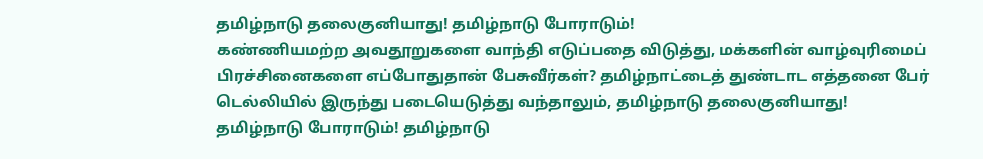தமிழ்நாடு தலைகுனியாது! தமிழ்நாடு போராடும்!
கண்ணியமற்ற அவதூறுகளை வாந்தி எடுப்பதை விடுத்து, மக்களின் வாழ்வுரிமைப் பிரச்சினைகளை எப்போதுதான் பேசுவீர்கள்? தமிழ்நாட்டைத் துண்டாட எத்தனை பேர் டெல்லியில் இருந்து படையெடுத்து வந்தாலும், தமிழ்நாடு தலைகுனியாது! தமிழ்நாடு போராடும்! தமிழ்நாடு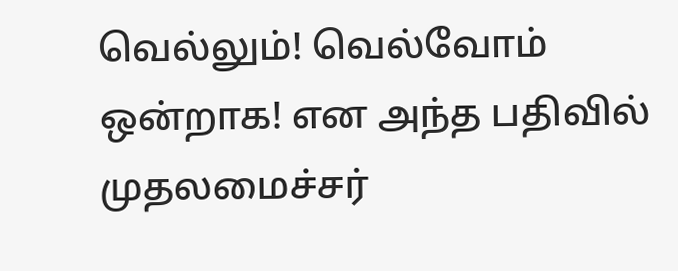வெல்லும்! வெல்வோம் ஒன்றாக! என அந்த பதிவில் முதலமைச்சர்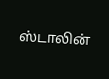ஸ்டாலின்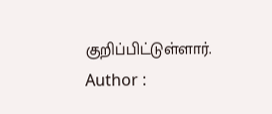குறிப்பிட்டுள்ளார்.
Author :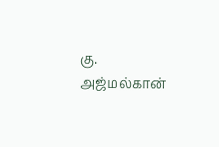கு. அஜ்மல்கான்